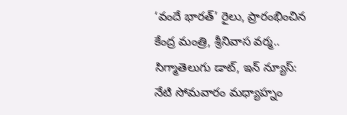‘వందే భారత్’ రైలు, ప్రారంభించిన కేంద్ర మంత్రి, శ్రీనివాస వర్మ..
సిగ్మాతెలుగు డాట్, ఇన్ న్యూస్: నేటి సోమవారం మధ్యాహ్నం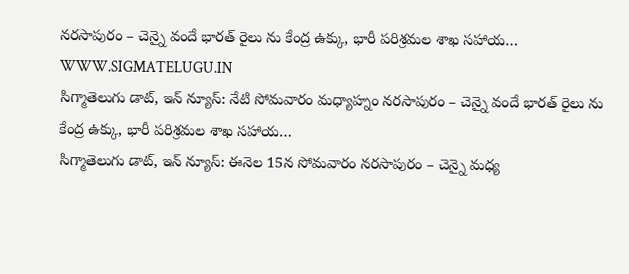నరసాపురం – చెన్నై వందే భారత్ రైలు ను కేంద్ర ఉక్కు, భారీ పరిశ్రమల శాఖ సహాయ…
WWW.SIGMATELUGU.IN
సిగ్మాతెలుగు డాట్, ఇన్ న్యూస్: నేటి సోమవారం మధ్యాహ్నం నరసాపురం – చెన్నై వందే భారత్ రైలు ను కేంద్ర ఉక్కు, భారీ పరిశ్రమల శాఖ సహాయ…
సిగ్మాతెలుగు డాట్, ఇన్ న్యూస్: ఈనెల 15న సోమవారం నరసాపురం – చెన్నై మధ్య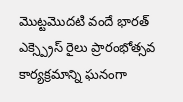మొట్టమొదటి వందే భారత్ ఎక్స్ప్రెస్ రైలు ప్రారంభోత్సవ కార్యక్రమాన్ని ఘనంగా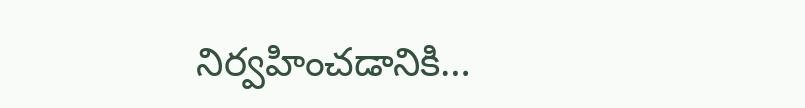నిర్వహించడానికి…